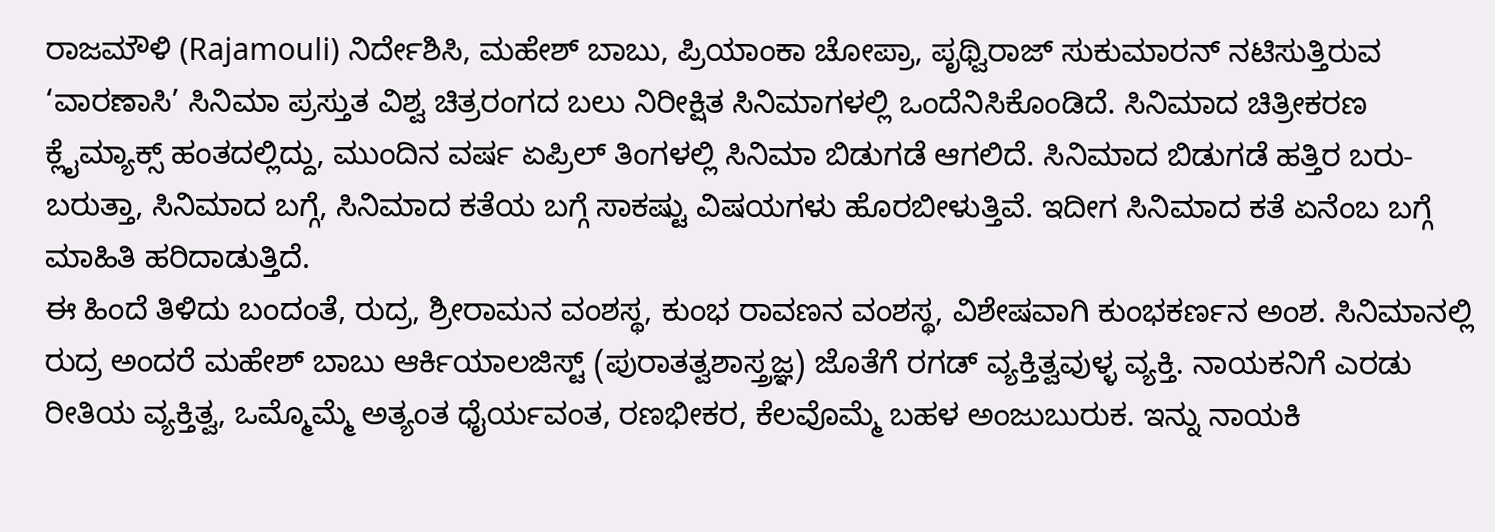ರಾಜಮೌಳಿ (Rajamouli) ನಿರ್ದೇಶಿಸಿ, ಮಹೇಶ್ ಬಾಬು, ಪ್ರಿಯಾಂಕಾ ಚೋಪ್ರಾ, ಪೃಥ್ವಿರಾಜ್ ಸುಕುಮಾರನ್ ನಟಿಸುತ್ತಿರುವ ‘ವಾರಣಾಸಿ’ ಸಿನಿಮಾ ಪ್ರಸ್ತುತ ವಿಶ್ವ ಚಿತ್ರರಂಗದ ಬಲು ನಿರೀಕ್ಷಿತ ಸಿನಿಮಾಗಳಲ್ಲಿ ಒಂದೆನಿಸಿಕೊಂಡಿದೆ. ಸಿನಿಮಾದ ಚಿತ್ರೀಕರಣ ಕ್ಲೈಮ್ಯಾಕ್ಸ್ ಹಂತದಲ್ಲಿದ್ದು, ಮುಂದಿನ ವರ್ಷ ಏಪ್ರಿಲ್ ತಿಂಗಳಲ್ಲಿ ಸಿನಿಮಾ ಬಿಡುಗಡೆ ಆಗಲಿದೆ. ಸಿನಿಮಾದ ಬಿಡುಗಡೆ ಹತ್ತಿರ ಬರು-ಬರುತ್ತಾ, ಸಿನಿಮಾದ ಬಗ್ಗೆ, ಸಿನಿಮಾದ ಕತೆಯ ಬಗ್ಗೆ ಸಾಕಷ್ಟು ವಿಷಯಗಳು ಹೊರಬೀಳುತ್ತಿವೆ. ಇದೀಗ ಸಿನಿಮಾದ ಕತೆ ಏನೆಂಬ ಬಗ್ಗೆ ಮಾಹಿತಿ ಹರಿದಾಡುತ್ತಿದೆ.
ಈ ಹಿಂದೆ ತಿಳಿದು ಬಂದಂತೆ, ರುದ್ರ, ಶ್ರೀರಾಮನ ವಂಶಸ್ಥ, ಕುಂಭ ರಾವಣನ ವಂಶಸ್ಥ, ವಿಶೇಷವಾಗಿ ಕುಂಭಕರ್ಣನ ಅಂಶ. ಸಿನಿಮಾನಲ್ಲಿ ರುದ್ರ ಅಂದರೆ ಮಹೇಶ್ ಬಾಬು ಆರ್ಕಿಯಾಲಜಿಸ್ಟ್ (ಪುರಾತತ್ವಶಾಸ್ತ್ರಜ್ಞ) ಜೊತೆಗೆ ರಗಡ್ ವ್ಯಕ್ತಿತ್ವವುಳ್ಳ ವ್ಯಕ್ತಿ. ನಾಯಕನಿಗೆ ಎರಡು ರೀತಿಯ ವ್ಯಕ್ತಿತ್ವ, ಒಮ್ಮೊಮ್ಮೆ ಅತ್ಯಂತ ಧೈರ್ಯವಂತ, ರಣಭೀಕರ, ಕೆಲವೊಮ್ಮೆ ಬಹಳ ಅಂಜುಬುರುಕ. ಇನ್ನು ನಾಯಕಿ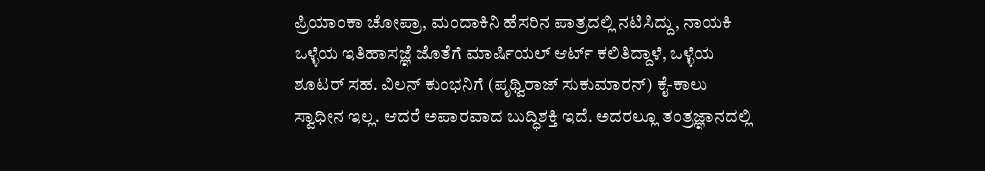ಪ್ರಿಯಾಂಕಾ ಚೋಪ್ರಾ, ಮಂದಾಕಿನಿ ಹೆಸರಿನ ಪಾತ್ರದಲ್ಲಿ ನಟಿಸಿದ್ದು, ನಾಯಕಿ ಒಳ್ಳೆಯ ಇತಿಹಾಸಜ್ಞೆ ಜೊತೆಗೆ ಮಾರ್ಷಿಯಲ್ ಆರ್ಟ್ ಕಲಿತಿದ್ದಾಳೆ, ಒಳ್ಳೆಯ ಶೂಟರ್ ಸಹ. ವಿಲನ್ ಕುಂಭನಿಗೆ (ಪೃಥ್ವಿರಾಜ್ ಸುಕುಮಾರನ್) ಕೈ-ಕಾಲು ಸ್ವಾಧೀನ ಇಲ್ಲ. ಆದರೆ ಅಪಾರವಾದ ಬುದ್ಧಿಶಕ್ತಿ ಇದೆ. ಅದರಲ್ಲೂ ತಂತ್ರಜ್ಞಾನದಲ್ಲಿ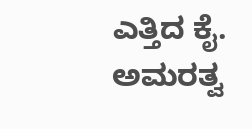ಎತ್ತಿದ ಕೈ. ಅಮರತ್ವ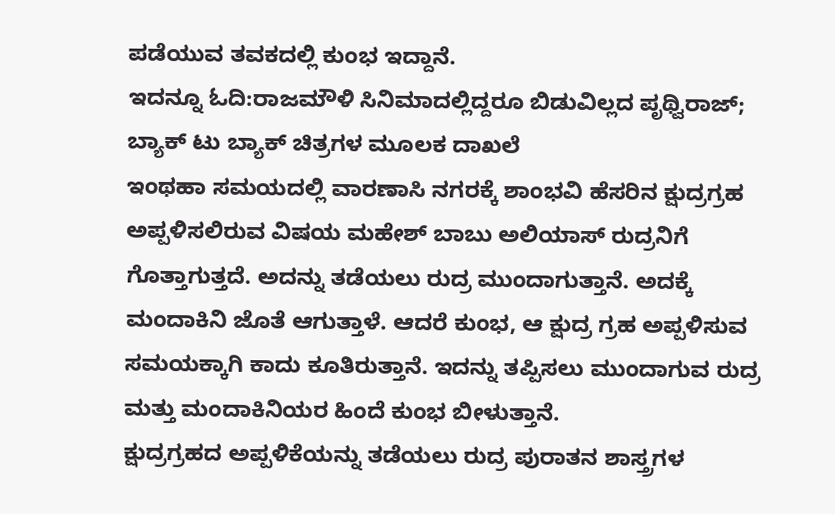ಪಡೆಯುವ ತವಕದಲ್ಲಿ ಕುಂಭ ಇದ್ದಾನೆ.
ಇದನ್ನೂ ಓದಿ:ರಾಜಮೌಳಿ ಸಿನಿಮಾದಲ್ಲಿದ್ದರೂ ಬಿಡುವಿಲ್ಲದ ಪೃಥ್ವಿರಾಜ್; ಬ್ಯಾಕ್ ಟು ಬ್ಯಾಕ್ ಚಿತ್ರಗಳ ಮೂಲಕ ದಾಖಲೆ
ಇಂಥಹಾ ಸಮಯದಲ್ಲಿ ವಾರಣಾಸಿ ನಗರಕ್ಕೆ ಶಾಂಭವಿ ಹೆಸರಿನ ಕ್ಷುದ್ರಗ್ರಹ ಅಪ್ಪಳಿಸಲಿರುವ ವಿಷಯ ಮಹೇಶ್ ಬಾಬು ಅಲಿಯಾಸ್ ರುದ್ರನಿಗೆ ಗೊತ್ತಾಗುತ್ತದೆ. ಅದನ್ನು ತಡೆಯಲು ರುದ್ರ ಮುಂದಾಗುತ್ತಾನೆ. ಅದಕ್ಕೆ ಮಂದಾಕಿನಿ ಜೊತೆ ಆಗುತ್ತಾಳೆ. ಆದರೆ ಕುಂಭ, ಆ ಕ್ಷುದ್ರ ಗ್ರಹ ಅಪ್ಪಳಿಸುವ ಸಮಯಕ್ಕಾಗಿ ಕಾದು ಕೂತಿರುತ್ತಾನೆ. ಇದನ್ನು ತಪ್ಪಿಸಲು ಮುಂದಾಗುವ ರುದ್ರ ಮತ್ತು ಮಂದಾಕಿನಿಯರ ಹಿಂದೆ ಕುಂಭ ಬೀಳುತ್ತಾನೆ.
ಕ್ಷುದ್ರಗ್ರಹದ ಅಪ್ಪಳಿಕೆಯನ್ನು ತಡೆಯಲು ರುದ್ರ ಪುರಾತನ ಶಾಸ್ತ್ರಗಳ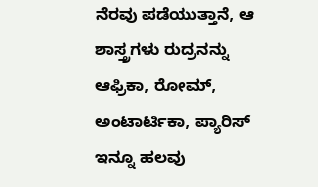ನೆರವು ಪಡೆಯುತ್ತಾನೆ, ಆ ಶಾಸ್ತ್ರಗಳು ರುದ್ರನನ್ನು ಆಫ್ರಿಕಾ, ರೋಮ್, ಅಂಟಾರ್ಟಿಕಾ, ಪ್ಯಾರಿಸ್ ಇನ್ನೂ ಹಲವು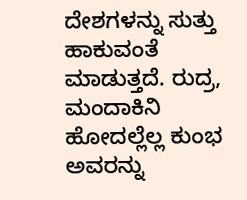ದೇಶಗಳನ್ನು ಸುತ್ತು ಹಾಕುವಂತೆ ಮಾಡುತ್ತದೆ. ರುದ್ರ, ಮಂದಾಕಿನಿ ಹೋದಲ್ಲೆಲ್ಲ ಕುಂಭ ಅವರನ್ನು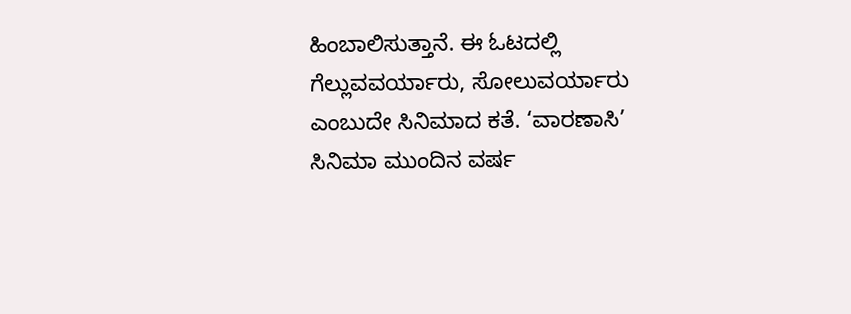ಹಿಂಬಾಲಿಸುತ್ತಾನೆ. ಈ ಓಟದಲ್ಲಿ ಗೆಲ್ಲುವವರ್ಯಾರು, ಸೋಲುವರ್ಯಾರು ಎಂಬುದೇ ಸಿನಿಮಾದ ಕತೆ. ‘ವಾರಣಾಸಿ’ ಸಿನಿಮಾ ಮುಂದಿನ ವರ್ಷ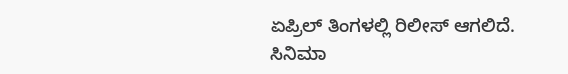ಏಪ್ರಿಲ್ ತಿಂಗಳಲ್ಲಿ ರಿಲೀಸ್ ಆಗಲಿದೆ.
ಸಿನಿಮಾ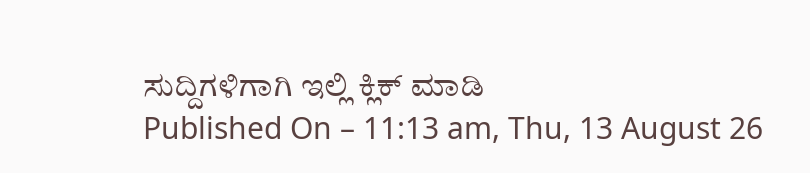ಸುದ್ದಿಗಳಿಗಾಗಿ ಇಲ್ಲಿ ಕ್ಲಿಕ್ ಮಾಡಿ
Published On – 11:13 am, Thu, 13 August 26